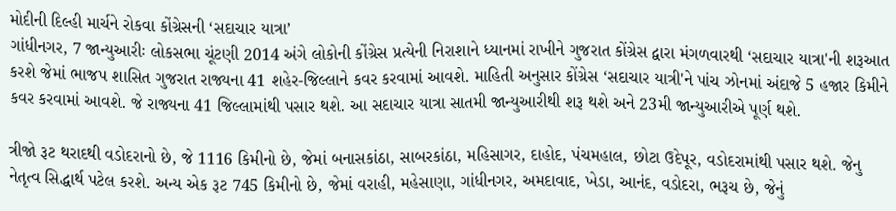મોદીની દિલ્હી માર્ચને રોકવા કોંગ્રેસની ‘સદાચાર યાત્રા’
ગાંધીનગર, 7 જાન્યુઆરીઃ લોકસભા ચૂંટણી 2014 અંગે લોકોની કોંગ્રેસ પ્રત્યેની નિરાશાને ધ્યાનમાં રાખીને ગુજરાત કોંગ્રેસ દ્વારા મંગળવારથી ‘સદાચાર યાત્રા'ની શરૂઆત કરશે જેમાં ભાજપ શાસિત ગુજરાત રાજ્યના 41 શહેર-જિલ્લાને કવર કરવામાં આવશે. માહિતી અનુસાર કોંગ્રેસ ‘સદાચાર યાત્રી'ને પાંચ ઝોનમાં અંદાજે 5 હજાર કિમીને કવર કરવામાં આવશે. જે રાજ્યના 41 જિલ્લામાંથી પસાર થશે. આ સદાચાર યાત્રા સાતમી જાન્યુઆરીથી શરૂ થશે અને 23મી જાન્યુઆરીએ પૂર્ણ થશે.

ત્રીજો રૂટ થરાદથી વડોદરાનો છે, જે 1116 કિમીનો છે, જેમાં બનાસકાંઠા, સાબરકાંઠા, મહિસાગર, દાહોદ, પંચમહાલ, છોટા ઉદેપૂર, વડોદરામાંથી પસાર થશે. જેનુ નેતૃત્વ સિદ્ધાર્થ પટેલ કરશે. અન્ય એક રૂટ 745 કિમીનો છે, જેમાં વરાહી, મહેસાણા, ગાંધીનગર, અમદાવાદ, ખેડા, આનંદ, વડોદરા, ભરૂચ છે, જેનું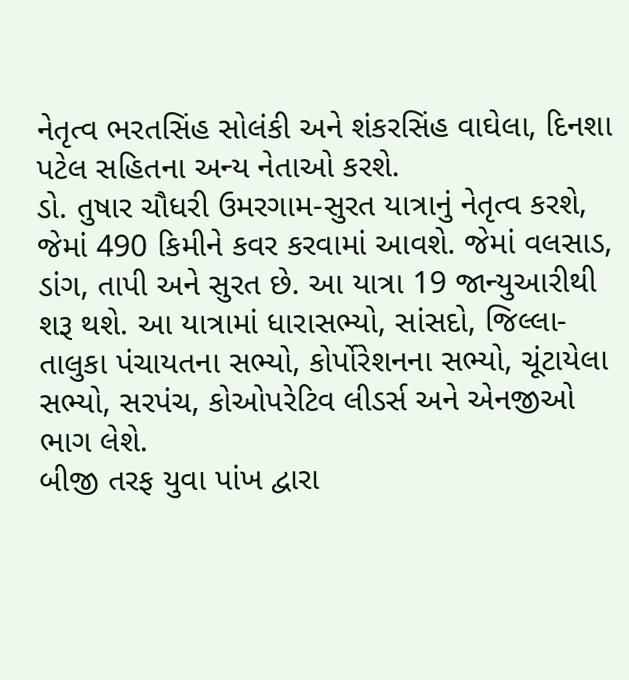નેતૃત્વ ભરતસિંહ સોલંકી અને શંકરસિંહ વાઘેલા, દિનશા પટેલ સહિતના અન્ય નેતાઓ કરશે.
ડો. તુષાર ચૌધરી ઉમરગામ-સુરત યાત્રાનું નેતૃત્વ કરશે, જેમાં 490 કિમીને કવર કરવામાં આવશે. જેમાં વલસાડ, ડાંગ, તાપી અને સુરત છે. આ યાત્રા 19 જાન્યુઆરીથી શરૂ થશે. આ યાત્રામાં ધારાસભ્યો, સાંસદો, જિલ્લા-તાલુકા પંચાયતના સભ્યો, કોર્પોરેશનના સભ્યો, ચૂંટાયેલા સભ્યો, સરપંચ, કોઓપરેટિવ લીડર્સ અને એનજીઓ ભાગ લેશે.
બીજી તરફ યુવા પાંખ દ્વારા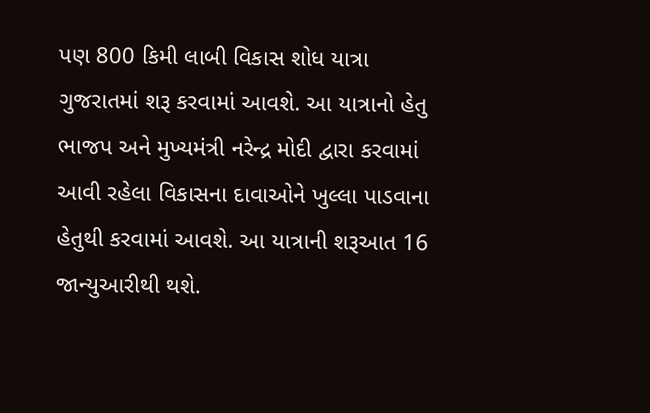પણ 800 કિમી લાબી વિકાસ શોધ યાત્રા ગુજરાતમાં શરૂ કરવામાં આવશે. આ યાત્રાનો હેતુ ભાજપ અને મુખ્યમંત્રી નરેન્દ્ર મોદી દ્વારા કરવામાં આવી રહેલા વિકાસના દાવાઓને ખુલ્લા પાડવાના હેતુથી કરવામાં આવશે. આ યાત્રાની શરૂઆત 16 જાન્યુઆરીથી થશે.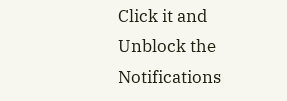Click it and Unblock the Notifications